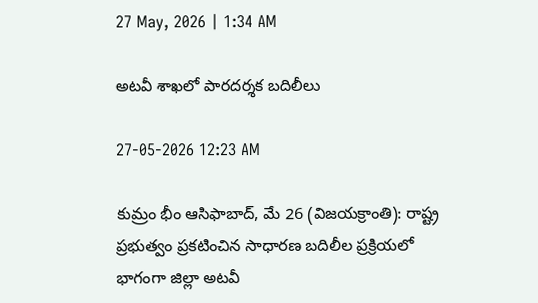27 May, 2026 | 1:34 AM

అటవీ శాఖలో పారదర్శక బదిలీలు

27-05-2026 12:23 AM

కుమ్రం భీం ఆసిఫాబాద్, మే 26 (విజయక్రాంతి): రాష్ట్ర ప్రభుత్వం ప్రకటించిన సాధారణ బదిలీల ప్రక్రియలో భాగంగా జిల్లా అటవీ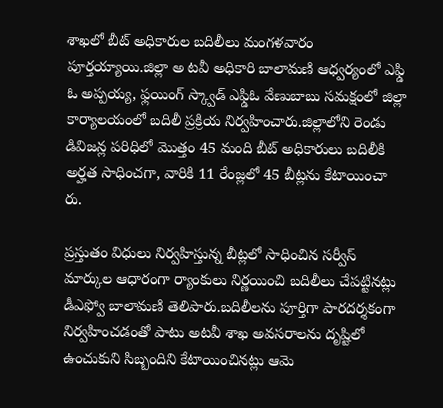శాఖలో బీట్ అధికారుల బదిలీలు మంగళవారం పూర్తయ్యాయి.జిల్లా అ టవీ అధికారి బాలామణి ఆధ్వర్యంలో ఎఫ్డి ఓ అప్పయ్య, ఫ్లయింగ్ స్క్వాడ్ ఎఫ్డిఓ వేణుబాబు సమక్షంలో జిల్లా కార్యాలయంలో బదిలీ ప్రక్రియ నిర్వహించారు.జిల్లాలోని రెండు డివిజన్ల పరిధిలో మొత్తం 45 మంది బీట్ అధికారులు బదిలీకి అర్హత సాధించగా, వారికి 11 రేంజ్లలో 45 బీట్లను కేటాయించా రు.

ప్రస్తుతం విధులు నిర్వహిస్తున్న బీట్లలో సాధించిన సర్వీస్ మార్కుల ఆధారంగా ర్యాంకులు నిర్ణయించి బదిలీలు చేపట్టినట్లు డీఎఫ్వో బాలామణి తెలిపారు.బదిలీలను పూర్తిగా పారదర్శకంగా నిర్వహించడంతో పాటు అటవీ శాఖ అవసరాలను దృష్టిలో ఉంచుకుని సిబ్బందిని కేటాయించినట్లు ఆమె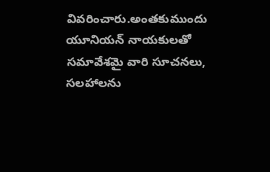వివరించారు.అంతకుముందు యూనియన్ నాయకులతో సమావేశమై వారి సూచనలు, సలహాలను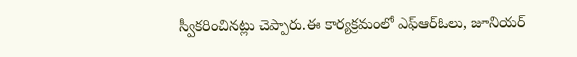స్వీకరించినట్లు చెప్పారు.ఈ కార్యక్రమంలో ఎఫ్‌ఆర్‌ఓలు, జూనియర్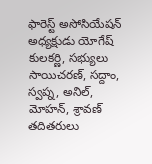ఫారెస్ట్ అసోసియేషన్ అధ్యక్షుడు యోగేష్ కులకర్ణి, సభ్యులు సాయిచరణ్, సద్దాం, స్వప్న, అనిల్, మోహన్, శ్రావణ్ తదితరులు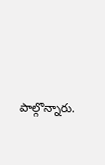పాల్గొన్నారు.